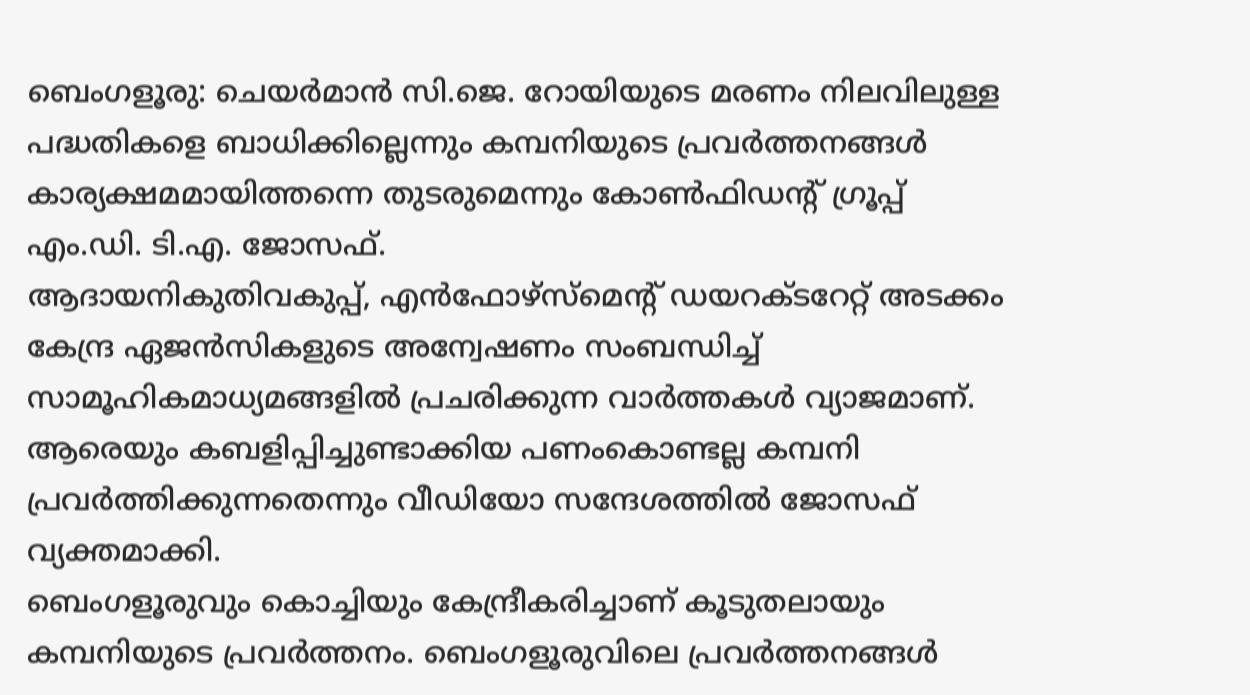ബെംഗളൂരു: ചെയർമാൻ സി.ജെ. റോയിയുടെ മരണം നിലവിലുള്ള പദ്ധതികളെ ബാധിക്കില്ലെന്നും കമ്പനിയുടെ പ്രവർത്തനങ്ങൾ കാര്യക്ഷമമായിത്തന്നെ തുടരുമെന്നും കോൺഫിഡന്റ് ഗ്രൂപ്പ് എം.ഡി. ടി.എ. ജോസഫ്.
ആദായനികുതിവകുപ്പ്, എൻഫോഴ്സ്മെന്റ് ഡയറക്ടറേറ്റ് അടക്കം കേന്ദ്ര ഏജൻസികളുടെ അന്വേഷണം സംബന്ധിച്ച് സാമൂഹികമാധ്യമങ്ങളിൽ പ്രചരിക്കുന്ന വാർത്തകൾ വ്യാജമാണ്. ആരെയും കബളിപ്പിച്ചുണ്ടാക്കിയ പണംകൊണ്ടല്ല കമ്പനി പ്രവർത്തിക്കുന്നതെന്നും വീഡിയോ സന്ദേശത്തിൽ ജോസഫ് വ്യക്തമാക്കി.
ബെംഗളൂരുവും കൊച്ചിയും കേന്ദ്രീകരിച്ചാണ് കൂടുതലായും കമ്പനിയുടെ പ്രവർത്തനം. ബെംഗളൂരുവിലെ പ്രവർത്തനങ്ങൾ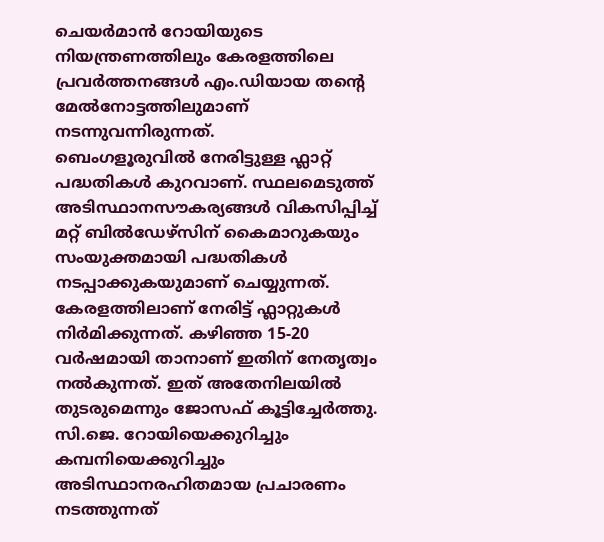ചെയർമാൻ റോയിയുടെ നിയന്ത്രണത്തിലും കേരളത്തിലെ പ്രവർത്തനങ്ങൾ എം.ഡിയായ തന്റെ മേൽനോട്ടത്തിലുമാണ് നടന്നുവന്നിരുന്നത്.
ബെംഗളൂരുവിൽ നേരിട്ടുള്ള ഫ്ലാറ്റ് പദ്ധതികൾ കുറവാണ്. സ്ഥലമെടുത്ത് അടിസ്ഥാനസൗകര്യങ്ങൾ വികസിപ്പിച്ച് മറ്റ് ബിൽഡേഴ്സിന് കൈമാറുകയും സംയുക്തമായി പദ്ധതികൾ നടപ്പാക്കുകയുമാണ് ചെയ്യുന്നത്.
കേരളത്തിലാണ് നേരിട്ട് ഫ്ലാറ്റുകൾ നിർമിക്കുന്നത്. കഴിഞ്ഞ 15-20 വർഷമായി താനാണ് ഇതിന് നേതൃത്വം നൽകുന്നത്. ഇത് അതേനിലയിൽ തുടരുമെന്നും ജോസഫ് കൂട്ടിച്ചേർത്തു.
സി.ജെ. റോയിയെക്കുറിച്ചും കമ്പനിയെക്കുറിച്ചും അടിസ്ഥാനരഹിതമായ പ്രചാരണം നടത്തുന്നത്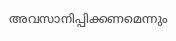അവസാനിപ്പിക്കണമെന്നും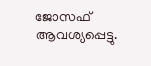ജോസഫ് ആവശ്യപ്പെട്ടു.